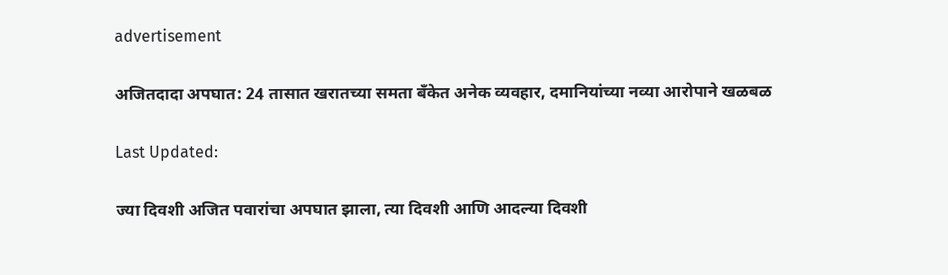advertisement

अजितदादा अपघात: 24 तासात खरातच्या समता बँकेत अनेक व्यवहार, दमानियांच्या नव्या आरोपाने खळबळ

Last Updated:

ज्या दिवशी अजित पवारांचा अपघात झाला, त्या दिवशी आणि आदल्या दिवशी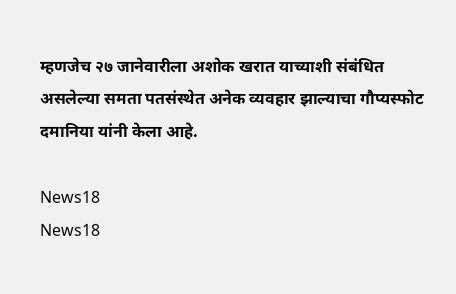म्हणजेच २७ जानेवारीला अशोक खरात याच्याशी संबंधित असलेल्या समता पतसंस्थेत अनेक व्यवहार झाल्याचा गौप्यस्फोट दमानिया यांनी केला आहे.

News18
News18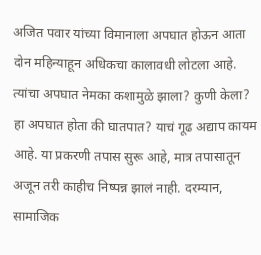अजित पवार यांच्या विमानाला अपघात होऊन आता दोन महिन्याहून अधिकचा कालावधी लोटला आहे. त्यांचा अपघात नेमका कशामुळे झाला? कुणी केला? हा अपघात होता की घातपात? याचं गूढ अद्याप कायम आहे. या प्रकरणी तपास सुरू आहे, मात्र तपासातून अजून तरी काहीच निष्पन्न झालं नाही. दरम्यान, सामाजिक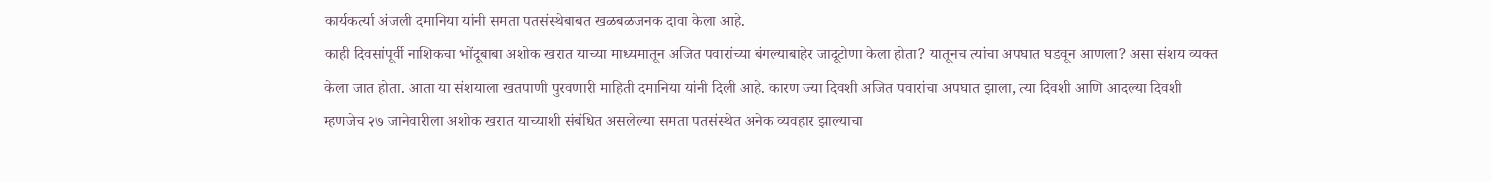कार्यकर्त्या अंजली दमानिया यांनी समता पतसंस्थेबाबत खळबळजनक दावा केला आहे.
काही दिवसांपूर्वी नाशिकचा भोंदूबाबा अशोक खरात याच्या माध्यमातून अजित पवारांच्या बंगल्याबाहेर जादूटोणा केला होता? यातूनच त्यांचा अपघात घडवून आणला? असा संशय व्यक्त केला जात होता. आता या संशयाला खतपाणी पुरवणारी माहिती दमानिया यांनी दिली आहे. कारण ज्या दिवशी अजित पवारांचा अपघात झाला, त्या दिवशी आणि आदल्या दिवशी म्हणजेच २७ जानेवारीला अशोक खरात याच्याशी संबंधित असलेल्या समता पतसंस्थेत अनेक व्यवहार झाल्याचा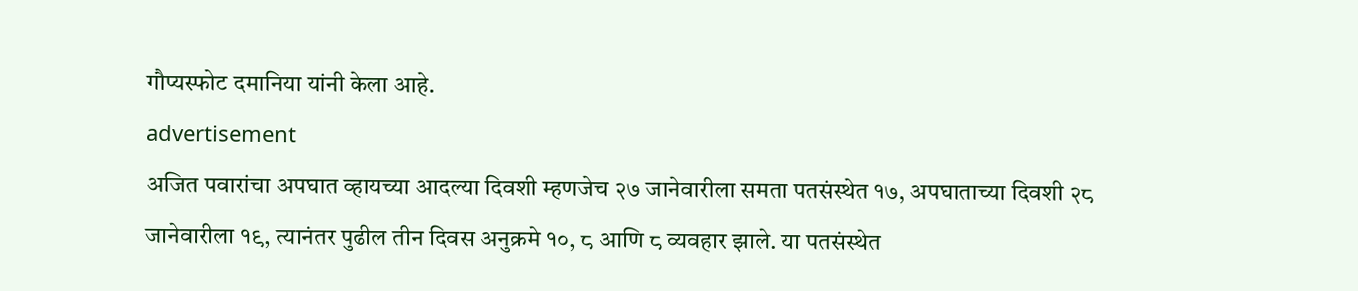गौप्यस्फोट दमानिया यांनी केला आहे.
advertisement
अजित पवारांचा अपघात व्हायच्या आदल्या दिवशी म्हणजेच २७ जानेवारीला समता पतसंस्थेत १७, अपघाताच्या दिवशी २८ जानेवारीला १९, त्यानंतर पुढील तीन दिवस अनुक्रमे १०, ८ आणि ८ व्यवहार झाले. या पतसंस्थेत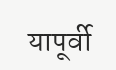यापूर्वी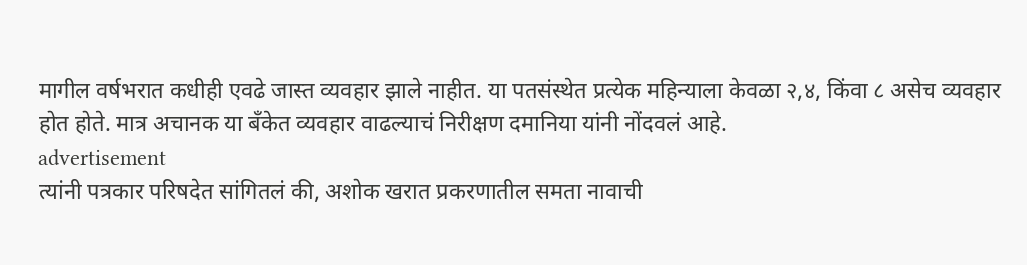मागील वर्षभरात कधीही एवढे जास्त व्यवहार झाले नाहीत. या पतसंस्थेत प्रत्येक महिन्याला केवळा २,४, किंवा ८ असेच व्यवहार होत होते. मात्र अचानक या बँकेत व्यवहार वाढल्याचं निरीक्षण दमानिया यांनी नोंदवलं आहे.
advertisement
त्यांनी पत्रकार परिषदेत सांगितलं की, अशोक खरात प्रकरणातील समता नावाची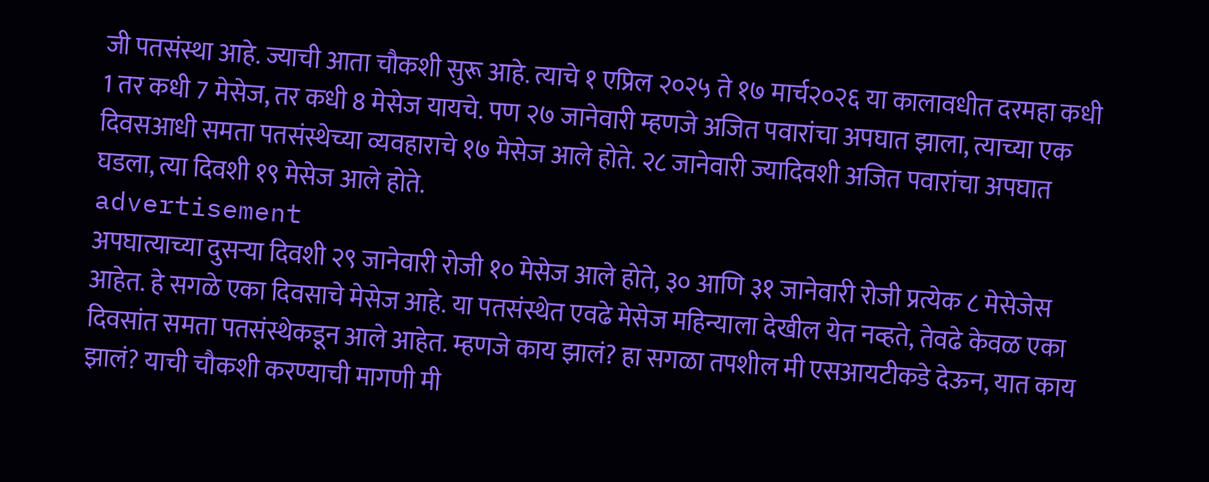जी पतसंस्था आहे. ज्याची आता चौकशी सुरू आहे. त्याचे १ एप्रिल २०२५ ते १७ मार्च२०२६ या कालावधीत दरमहा कधी 1 तर कधी 7 मेसेज, तर कधी 8 मेसेज यायचे. पण २७ जानेवारी म्हणजे अजित पवारांचा अपघात झाला, त्याच्या एक दिवसआधी समता पतसंस्थेच्या व्यवहाराचे १७ मेसेज आले होते. २८ जानेवारी ज्यादिवशी अजित पवारांचा अपघात घडला, त्या दिवशी १९ मेसेज आले होते.
advertisement
अपघात्याच्या दुसऱ्या दिवशी २९ जानेवारी रोजी १० मेसेज आले होते, ३० आणि ३१ जानेवारी रोजी प्रत्येक ८ मेसेजेस आहेत. हे सगळे एका दिवसाचे मेसेज आहे. या पतसंस्थेत एवढे मेसेज महिन्याला देखील येत नव्हते, तेवढे केवळ एका दिवसांत समता पतसंस्थेकडून आले आहेत. म्हणजे काय झालं? हा सगळा तपशील मी एसआयटीकडे देऊन, यात काय झालं? याची चौकशी करण्याची मागणी मी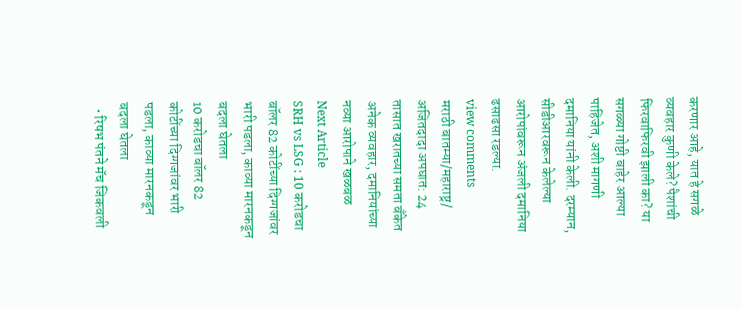करणार आहे, यात हे सगळे व्यवहार कुणी केले? पैशांची फिरवाफिरवी झाली का? या सगळ्या गोष्टी बाहेर आल्या पाहिजेत, अशी मागणी दमानिया यांनी केली. दरम्यान, सीडीआरवरून केलेल्या आरोपांवरून अंजली दमानिया ढसाढसा रडल्या.
view comments
मराठी बातम्या/महाराष्ट्र/
अजितदादा अपघात: 24 तासात खरातच्या समता बँकेत अनेक व्यवहार, दमानियांच्या नव्या आरोपाने खळबळ
Next Article
SRH vs LSG : 10 करोडचा बॉलर 82 कोटींच्या दिग्गजांवर भारी पडला, काव्या मारनकडून बदला घेतला
10 करोडचा बॉलर 82 कोटींच्या दिग्गजांवर भारी पडला, काव्या मारनकडून बदला घेतला
  • रिषभ पंतने मॅच जिकवली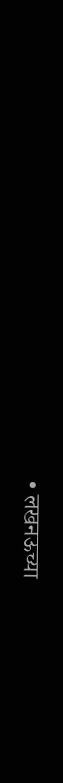• लखनऊच्या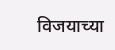विजयाच्या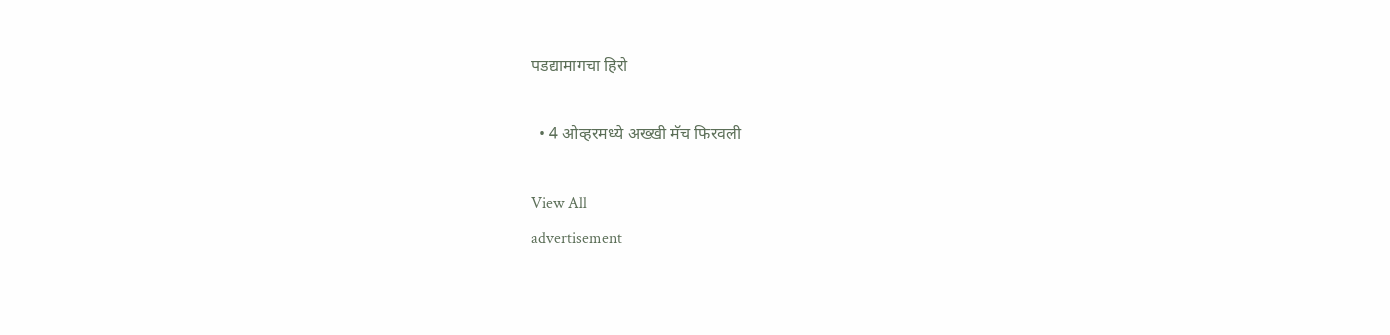पडद्यामागचा हिरो

  • 4 ओव्हरमध्ये अख्खी मॅच फिरवली

View All
advertisement